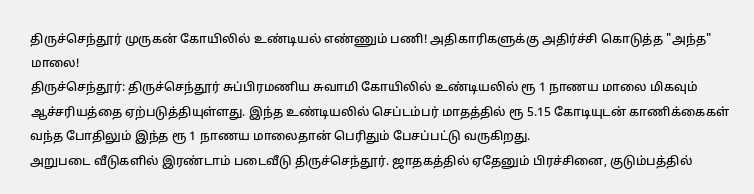திருச்செந்தூர் முருகன் கோயிலில் உண்டியல் எண்ணும் பணி! அதிகாரிகளுக்கு அதிர்ச்சி கொடுத்த "அந்த" மாலை!
திருச்செந்தூர்: திருச்செந்தூர் சுப்பிரமணிய சுவாமி கோயிலில் உண்டியலில் ரூ 1 நாணய மாலை மிகவும் ஆச்சரியத்தை ஏற்படுத்தியுள்ளது. இந்த உண்டியலில் செப்டம்பர் மாதத்தில் ரூ 5.15 கோடியுடன் காணிக்கைகள் வந்த போதிலும் இந்த ரூ 1 நாணய மாலைதான் பெரிதும் பேசப்பட்டு வருகிறது.
அறுபடை வீடுகளில் இரண்டாம் படைவீடு திருச்செந்தூர். ஜாதகத்தில் ஏதேனும் பிரச்சினை, குடும்பத்தில்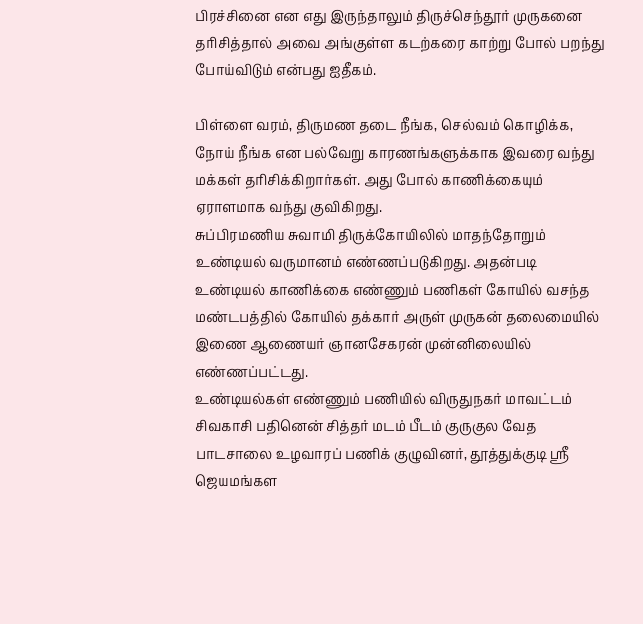பிரச்சினை என எது இருந்தாலும் திருச்செந்தூர் முருகனை தரிசித்தால் அவை அங்குள்ள கடற்கரை காற்று போல் பறந்து போய்விடும் என்பது ஐதீகம்.

பிள்ளை வரம், திருமண தடை நீங்க, செல்வம் கொழிக்க, நோய் நீங்க என பல்வேறு காரணங்களுக்காக இவரை வந்து மக்கள் தரிசிக்கிறார்கள். அது போல் காணிக்கையும் ஏராளமாக வந்து குவிகிறது.
சுப்பிரமணிய சுவாமி திருக்கோயிலில் மாதந்தோறும் உண்டியல் வருமானம் எண்ணப்படுகிறது. அதன்படி உண்டியல் காணிக்கை எண்ணும் பணிகள் கோயில் வசந்த மண்டபத்தில் கோயில் தக்கார் அருள் முருகன் தலைமையில் இணை ஆணையர் ஞானசேகரன் முன்னிலையில் எண்ணப்பட்டது.
உண்டியல்கள் எண்ணும் பணியில் விருதுநகர் மாவட்டம் சிவகாசி பதினென் சித்தர் மடம் பீடம் குருகுல வேத பாடசாலை உழவாரப் பணிக் குழுவினர், தூத்துக்குடி ஸ்ரீ ஜெயமங்கள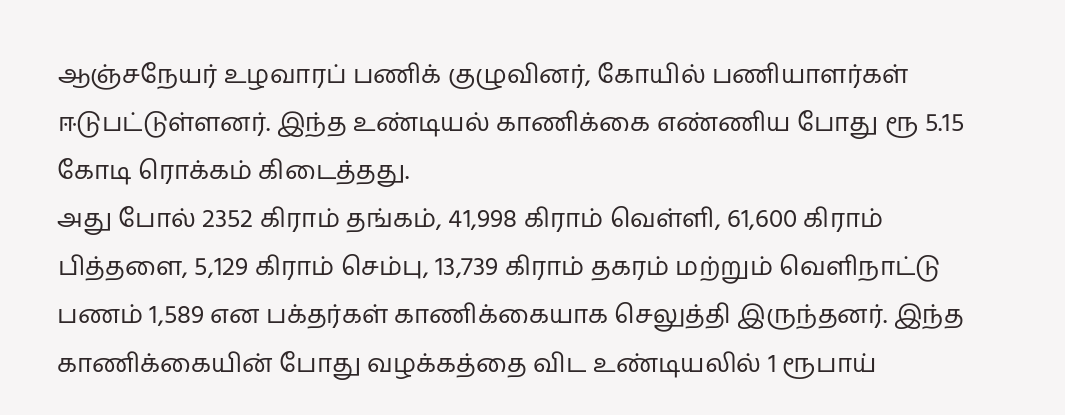ஆஞ்சநேயர் உழவாரப் பணிக் குழுவினர், கோயில் பணியாளர்கள் ஈடுபட்டுள்ளனர். இந்த உண்டியல் காணிக்கை எண்ணிய போது ரூ 5.15 கோடி ரொக்கம் கிடைத்தது.
அது போல் 2352 கிராம் தங்கம், 41,998 கிராம் வெள்ளி, 61,600 கிராம் பித்தளை, 5,129 கிராம் செம்பு, 13,739 கிராம் தகரம் மற்றும் வெளிநாட்டு பணம் 1,589 என பக்தர்கள் காணிக்கையாக செலுத்தி இருந்தனர். இந்த காணிக்கையின் போது வழக்கத்தை விட உண்டியலில் 1 ரூபாய்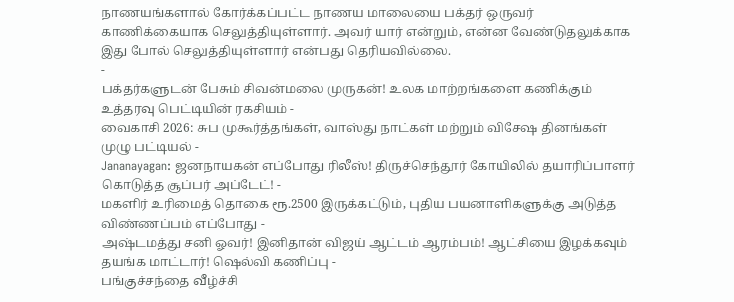நாணயங்களால் கோர்க்கப்பட்ட நாணய மாலையை பக்தர் ஒருவர் காணிக்கையாக செலுத்தியுள்ளார். அவர் யார் என்றும், என்ன வேண்டுதலுக்காக இது போல் செலுத்தியுள்ளார் என்பது தெரியவில்லை.
-
பக்தர்களுடன் பேசும் சிவன்மலை முருகன்! உலக மாற்றங்களை கணிக்கும் உத்தரவு பெட்டியின் ரகசியம் -
வைகாசி 2026: சுப முகூர்த்தங்கள், வாஸ்து நாட்கள் மற்றும் விசேஷ தினங்கள் முழு பட்டியல் -
Jananayagan: ஜனநாயகன் எப்போது ரிலீஸ்! திருச்செந்தூர் கோயிலில் தயாரிப்பாளர் கொடுத்த சூப்பர் அப்டேட்! -
மகளிர் உரிமைத் தொகை ரூ.2500 இருக்கட்டும், புதிய பயனாளிகளுக்கு அடுத்த விண்ணப்பம் எப்போது -
அஷ்டமத்து சனி ஓவர்! இனிதான் விஜய் ஆட்டம் ஆரம்பம்! ஆட்சியை இழக்கவும் தயங்க மாட்டார்! ஷெல்வி கணிப்பு -
பங்குச்சந்தை வீழ்ச்சி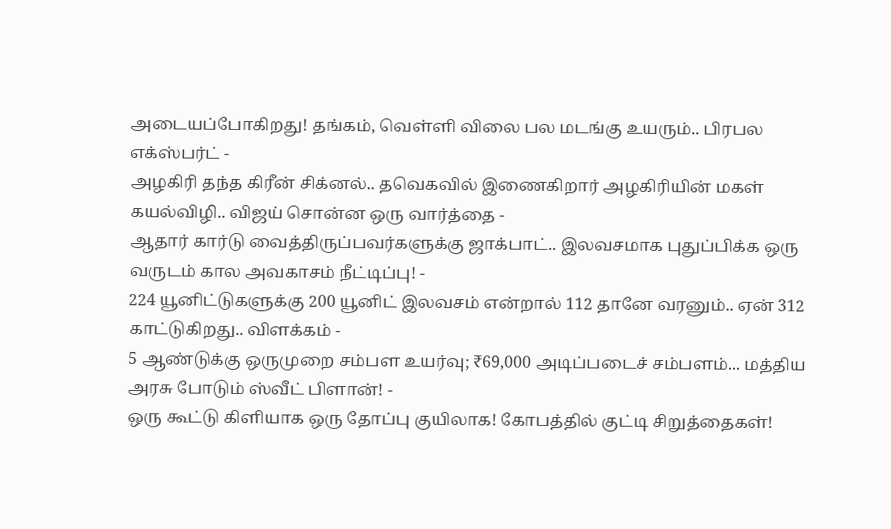அடையப்போகிறது! தங்கம், வெள்ளி விலை பல மடங்கு உயரும்.. பிரபல எக்ஸ்பர்ட் -
அழகிரி தந்த கிரீன் சிக்னல்.. தவெகவில் இணைகிறார் அழகிரியின் மகள் கயல்விழி.. விஜய் சொன்ன ஒரு வார்த்தை -
ஆதார் கார்டு வைத்திருப்பவர்களுக்கு ஜாக்பாட்.. இலவசமாக புதுப்பிக்க ஒரு வருடம் கால அவகாசம் நீட்டிப்பு! -
224 யூனிட்டுகளுக்கு 200 யூனிட் இலவசம் என்றால் 112 தானே வரனும்.. ஏன் 312 காட்டுகிறது.. விளக்கம் -
5 ஆண்டுக்கு ஒருமுறை சம்பள உயர்வு; ₹69,000 அடிப்படைச் சம்பளம்... மத்திய அரசு போடும் ஸ்வீட் பிளான்! -
ஒரு கூட்டு கிளியாக ஒரு தோப்பு குயிலாக! கோபத்தில் குட்டி சிறுத்தைகள்!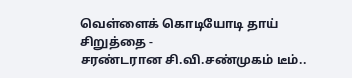வெள்ளைக் கொடியோடி தாய் சிறுத்தை -
சரண்டரான சி.வி.சண்முகம் டீம்..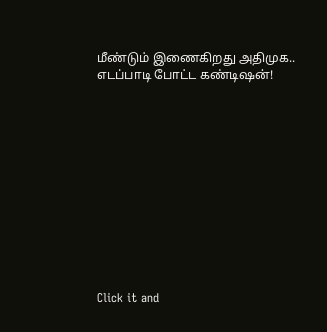மீண்டும் இணைகிறது அதிமுக.. எடப்பாடி போட்ட கண்டிஷன்!












Click it and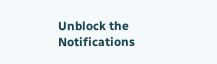Unblock the Notifications